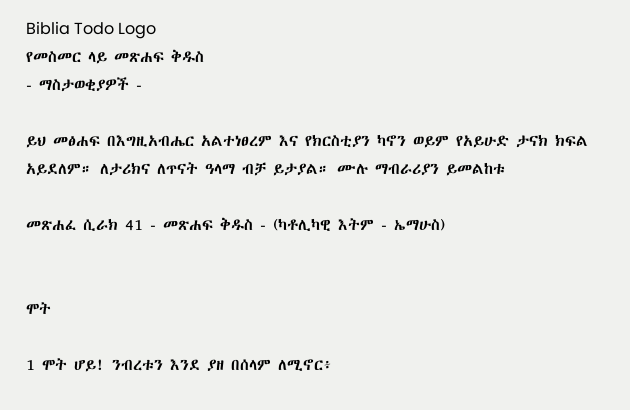Biblia Todo Logo
የመስመር ላይ መጽሐፍ ቅዱስ
- ማስታወቂያዎች -

ይህ መፅሐፍ በእግዚአብሔር አልተነፀረም እና የክርስቲያን ካኖን ወይም የአይሁድ ታናክ ክፍል አይደለም። ለታሪክና ለጥናት ዓላማ ብቻ ይታያል። ሙሉ ማብራሪያን ይመልከቱ

መጽሐፈ ሲራክ 41 - መጽሐፍ ቅዱስ - (ካቶሊካዊ እትም - ኤማሁስ)


ሞት

1 ሞት ሆይ! ንብረቱን እንደ ያዘ በሰላም ለሚኖር፥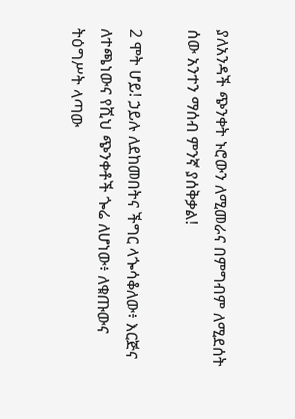ያለአንዳች ጭንቀት ኑሮውን ለሚመራና በምግብም ለሚደሰት ሰው አንተን ማሰብ ምንኛ ያሰቅቃል!

2 ሞት ሆይ! ኃይሉ ለደከመበትና ችግር ላጐሳቆለው፥ እርጅና ለተጫነውና የሺህ ጭንቀቶች ጐሬ ለሆነው፥ ለቁጡውና ትዕግሥት ላጣው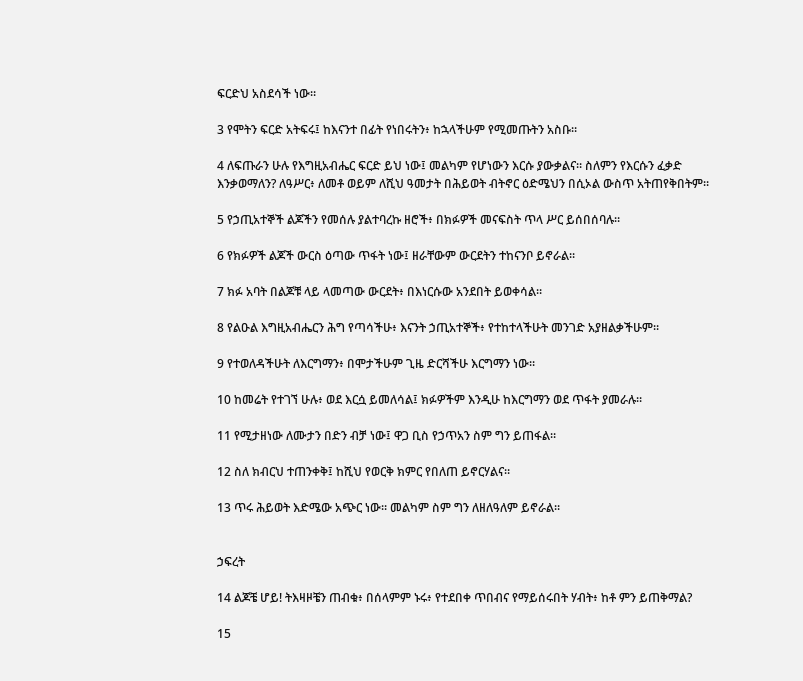ፍርድህ አስደሳች ነው።

3 የሞትን ፍርድ አትፍሩ፤ ከእናንተ በፊት የነበሩትን፥ ከኋላችሁም የሚመጡትን አስቡ።

4 ለፍጡራን ሁሉ የእግዚአብሔር ፍርድ ይህ ነው፤ መልካም የሆነውን እርሱ ያውቃልና። ስለምን የእርሱን ፈቃድ እንቃወማለን? ለዓሥር፥ ለመቶ ወይም ለሺህ ዓመታት በሕይወት ብትኖር ዕድሜህን በሲኦል ውስጥ አትጠየቅበትም።

5 የኃጢአተኞች ልጆችን የመሰሉ ያልተባረኩ ዘሮች፥ በክፉዎች መናፍስት ጥላ ሥር ይሰበሰባሉ።

6 የክፉዎች ልጆች ውርስ ዕጣው ጥፋት ነው፤ ዘራቸውም ውርደትን ተከናንቦ ይኖራል።

7 ክፉ አባት በልጆቹ ላይ ላመጣው ውርደት፥ በእነርሱው አንደበት ይወቀሳል።

8 የልዑል እግዚአብሔርን ሕግ የጣሳችሁ፥ እናንት ኃጢአተኞች፥ የተከተላችሁት መንገድ አያዘልቃችሁም።

9 የተወለዳችሁት ለእርግማን፥ በሞታችሁም ጊዜ ድርሻችሁ እርግማን ነው።

10 ከመሬት የተገኘ ሁሉ፥ ወደ እርሷ ይመለሳል፤ ክፉዎችም እንዲሁ ከእርግማን ወደ ጥፋት ያመራሉ።

11 የሚታዘነው ለሙታን በድን ብቻ ነው፤ ዋጋ ቢስ የኃጥአን ስም ግን ይጠፋል።

12 ስለ ክብርህ ተጠንቀቅ፤ ከሺህ የወርቅ ክምር የበለጠ ይኖርሃልና።

13 ጥሩ ሕይወት እድሜው አጭር ነው። መልካም ስም ግን ለዘለዓለም ይኖራል።


ኃፍረት

14 ልጆቼ ሆይ! ትእዛዞቼን ጠብቁ፥ በሰላምም ኑሩ፥ የተደበቀ ጥበብና የማይሰሩበት ሃብት፥ ከቶ ምን ይጠቅማል?

15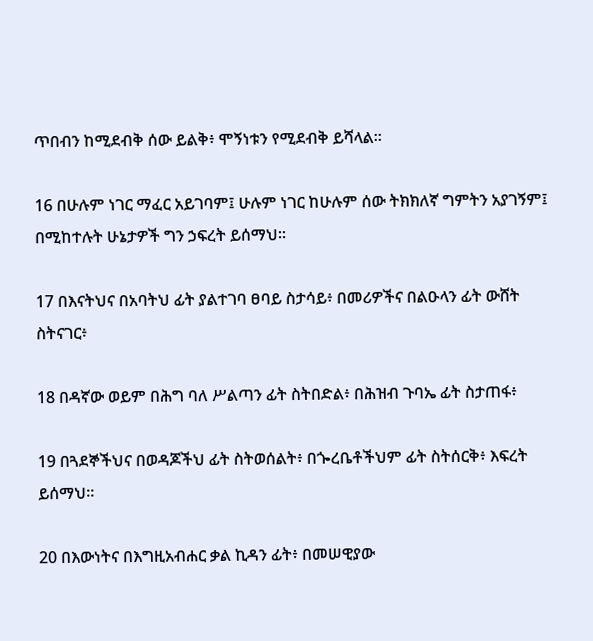ጥበብን ከሚደብቅ ሰው ይልቅ፥ ሞኝነቱን የሚደብቅ ይሻላል።

16 በሁሉም ነገር ማፈር አይገባም፤ ሁሉም ነገር ከሁሉም ሰው ትክክለኛ ግምትን አያገኝም፤ በሚከተሉት ሁኔታዎች ግን ኃፍረት ይሰማህ።

17 በእናትህና በአባትህ ፊት ያልተገባ ፀባይ ስታሳይ፥ በመሪዎችና በልዑላን ፊት ውሸት ስትናገር፥

18 በዳኛው ወይም በሕግ ባለ ሥልጣን ፊት ስትበድል፥ በሕዝብ ጉባኤ ፊት ስታጠፋ፥

19 በጓደኞችህና በወዳጆችህ ፊት ስትወሰልት፥ በጐረቤቶችህም ፊት ስትሰርቅ፥ እፍረት ይሰማህ።

20 በእውነትና በእግዚአብሐር ቃል ኪዳን ፊት፥ በመሠዊያው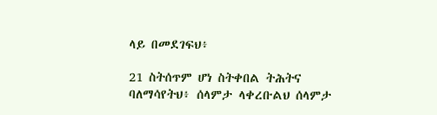ላይ በመደገፍህ፥

21 ስትሰጥም ሆነ ስትቀበል ትሕትና ባለማሳየትህ፥ ሰላምታ ላቀረቡልህ ሰላምታ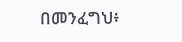በመንፈግህ፥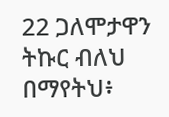22 ጋለሞታዋን ትኩር ብለህ በማየትህ፥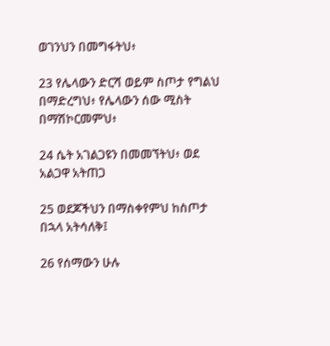ወገንህን በመግፋትህ፥

23 የሌላውን ድርሻ ወይም ስጦታ የግልህ በማድረግህ፥ የሌላውን ሰው ሚስት በማሽኮርመምህ፥

24 ሴት አገልጋዩን በመመኘትህ፥ ወደ አልጋዋ አትጠጋ

25 ወደጆችህን በማስቀየምህ ከስጦታ በኋላ አትሳለቅ፤

26 የሰማውን ሁሉ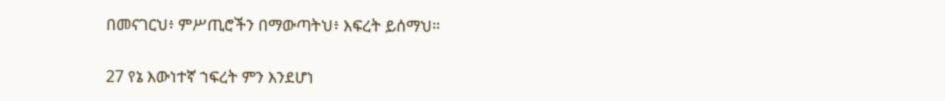በመናገርህ፥ ምሥጢሮችን በማውጣትህ፥ እፍረት ይሰማህ።

27 የኔ እውነተኛ ኀፍረት ምን እንደሆነ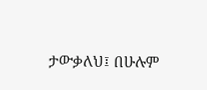ታውቃለህ፤ በሁሉም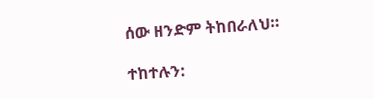ሰው ዘንድም ትከበራለህ።

ተከተሉን: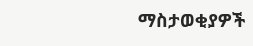ማስታወቂያዎች